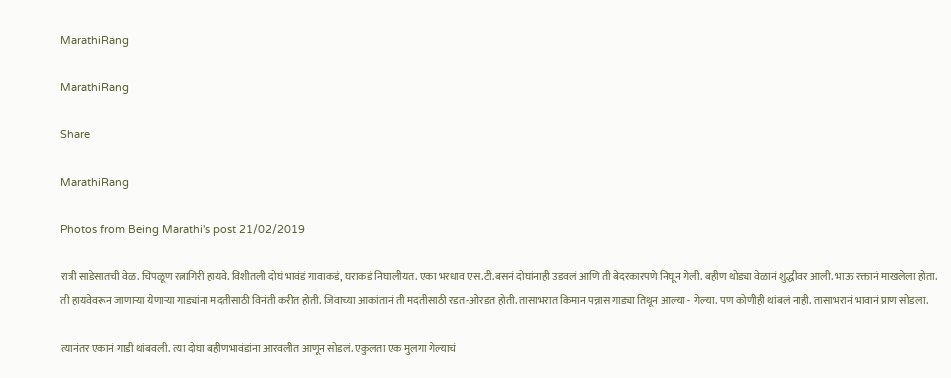MarathiRang

MarathiRang

Share

MarathiRang

Photos from Being Marathi's post 21/02/2019

रात्री साडेसातची वेळ. चिपळूण रत्नागिरी हायवे. विशीतली दोघं भावंडं गावाकडं, घराकडं निघालीयत. एका भरधाव एस.टी.बसनं दोघांनाही उडवलं आणि ती बेदरकारपणे निघून गेली. बहीण थोड्या वेळानं शुद्धीवर आली. भाऊ रक्तानं माखलेला होता. ती हायवेवरून जाणार्‍या येणार्‍या गाड्यांना मदतीसाठी विनंती करीत होती. जिवाच्या आकांतानं ती मदतीसाठी रडत-ओरडत होती. तासाभरात किमान पन्नास गाड्या तिथून आल्या - गेल्या. पण कोणीही थांबलं नाही. तासाभरानं भावानं प्राण सोडला.

त्यानंतर एकानं गाडी थांबवली. त्या दोघा बहीणभावंडांना आरवलीत आणून सोडलं. एकुलता एक मुलगा गेल्याचं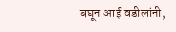बघून आई वडीलांनी,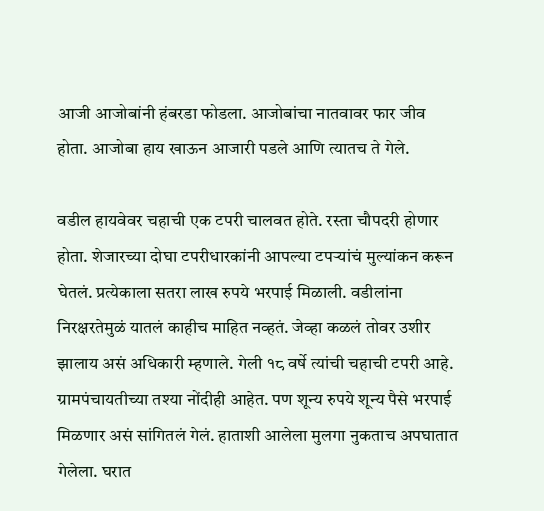आजी आजोबांनी हंबरडा फोडला. आजोबांचा नातवावर फार जीव होता. आजोबा हाय खाऊन आजारी पडले आणि त्यातच ते गेले.

वडील हायवेवर चहाची एक टपरी चालवत होते. रस्ता चौपदरी होणार होता. शेजारच्या दोघा टपरीधारकांनी आपल्या टपर्‍यांचं मुल्यांकन करून घेतलं. प्रत्येकाला सतरा लाख रुपये भरपाई मिळाली. वडीलांना निरक्षरतेमुळं यातलं काहीच माहित नव्हतं. जेव्हा कळलं तोवर उशीर झालाय असं अधिकारी म्हणाले. गेली १८ वर्षे त्यांची चहाची टपरी आहे. ग्रामपंचायतीच्या तश्या नोंदीही आहेत. पण शून्य रुपये शून्य पैसे भरपाई मिळणार असं सांगितलं गेलं. हाताशी आलेला मुलगा नुकताच अपघातात गेलेला. घरात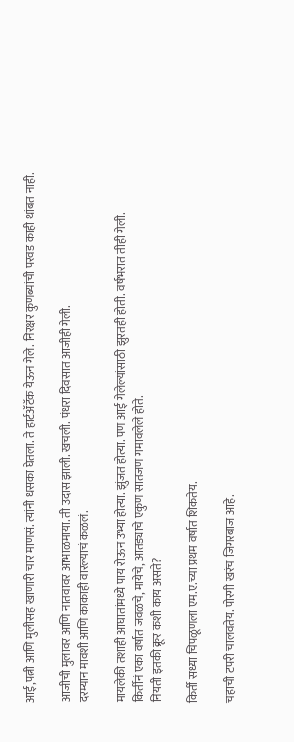आई,पत्नी आणि मुलीसह खाणारी चार माणसं. त्यांनी धसका घेतला. ते हार्टॲटॅक येऊन गेले. निरक्षर कुणब्यांची परवड काही थांबत नाही.

आजीची मुलावर आणि नातवावर आभाळमाया. ती उदास झाली. खचली. पंधरा दिवसात आजीही गेली.
दरम्यान मावशी आणि काकाही वारल्याचं कळलं.

मायलेकी तशाही आघातांमध्ये पाय रोऊन उभ्या होत्या. झुंजत होत्या. पण आई गेलेल्यांसाठी झुरतही होती. वर्षभरात तीही गेली.
किर्तीनं एका वर्षात जवळचे, मायेचे, आतड्याचे एकुण सातजण गमावलेले होते.
नियती इतकी क्रूर कशी काय असते?

किर्ती सध्या चिपळूणला एम.ए.च्या प्रथम वर्षात शिकतेय.

चहाची टपरी चालवतेय. पोरगी खरंच जिगरबाज आहे.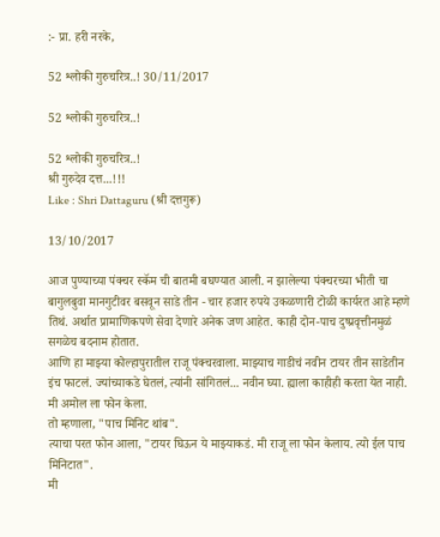:- प्रा. हरी नरके,

52 श्लोकी गुरुचरित्र..! 30/11/2017

52 श्लोकी गुरुचरित्र..!

52 श्लोकी गुरुचरित्र..!
श्री गुरुदेव दत्त...!!!
Like : Shri Dattaguru (श्री दत्तगुरू)

13/10/2017

आज पुण्याच्या पंक्चर स्कॅम ची बातमी बघण्यात आली. न झालेल्या पंक्चरच्या भीती चा बागुलबुवा मानगुटीवर बसवून साडे तीन - चार हजार रुपये उकळणारी टोळी कार्यरत आहे म्हणे तिथं. अर्थात प्रामाणिकपणे सेवा देणारे अनेक जण आहेत. काही दोन-पाच दुष्प्रवृत्तीनमुळं सगळेच बदनाम होतात.
आणि हा माझ्या कोल्हापुरातील राजू पंक्चरवाला. माझ्याच गाडीचं नवीन टायर तीन साडेतीन इंच फाटलं. ज्यांच्याकडे घेतलं, त्यांनी सांगितलं... नवीन घ्या. ह्याला काहीही करता येत नाही.
मी अमोल ला फोन केला.
तो म्हणाला, "पाच मिनिट थांब".
त्याचा परत फोन आला, "टायर घिऊन ये माझ्याकडं. मी राजू ला फोन केलाय. त्यो ईल पाच मिनिटात".
मी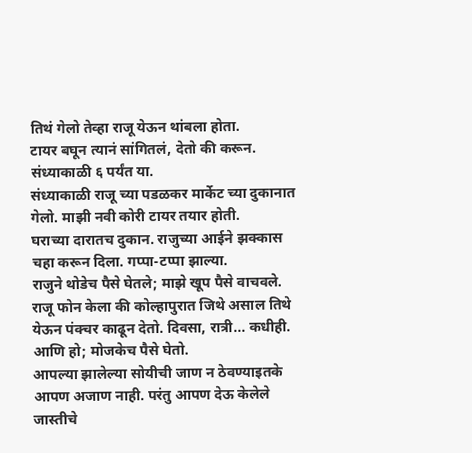तिथं गेलो तेव्हा राजू येऊन थांबला होता.
टायर बघून त्यानं सांगितलं, देतो की करून. संध्याकाळी ६ पर्यंत या.
संध्याकाळी राजू च्या पडळकर मार्केट च्या दुकानात गेलो. माझी नवी कोरी टायर तयार होती.
घराच्या दारातच दुकान. राजुच्या आईने झक्कास चहा करून दिला. गप्पा-टप्पा झाल्या.
राजुने थोडेच पैसे घेतले; माझे खूप पैसे वाचवले.
राजू फोन केला की कोल्हापुरात जिथे असाल तिथे येऊन पंक्चर काढून देतो. दिवसा, रात्री... कधीही. आणि हो; मोजकेच पैसे घेतो.
आपल्या झालेल्या सोयीची जाण न ठेवण्याइतके आपण अजाण नाही. परंतु आपण देऊ केलेले जास्तीचे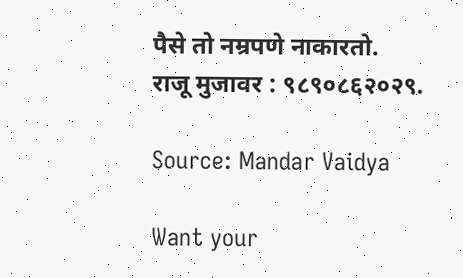पैसे तो नम्रपणे नाकारतो.
राजू मुजावर : ९८९०८६२०२९.

Source: Mandar Vaidya

Want your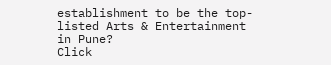establishment to be the top-listed Arts & Entertainment in Pune?
Click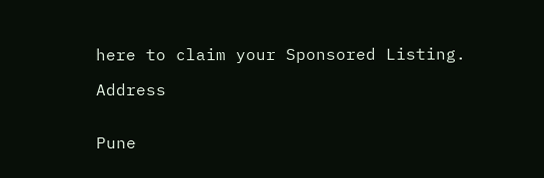here to claim your Sponsored Listing.

Address


Pune